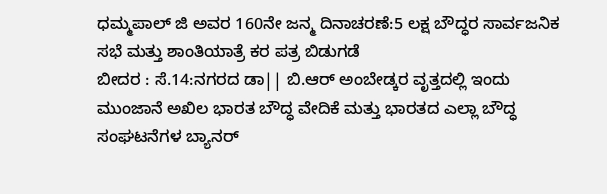ಧಮ್ಮಪಾಲ್ ಜಿ ಅವರ 160ನೇ ಜನ್ಮ ದಿನಾಚರಣೆ:5 ಲಕ್ಷ ಬೌದ್ಧರ ಸಾರ್ವಜನಿಕ ಸಭೆ ಮತ್ತು ಶಾಂತಿಯಾತ್ರೆ ಕರ ಪತ್ರ ಬಿಡುಗಡೆ
ಬೀದರ : ಸೆ.14:ನಗರದ ಡಾ|| ಬಿ.ಆರ್ ಅಂಬೇಡ್ಕರ ವೃತ್ತದಲ್ಲಿ ಇಂದು ಮುಂಜಾನೆ ಅಖಿಲ ಭಾರತ ಬೌದ್ಧ ವೇದಿಕೆ ಮತ್ತು ಭಾರತದ ಎಲ್ಲಾ ಬೌದ್ಧ ಸಂಘಟನೆಗಳ ಬ್ಯಾನರ್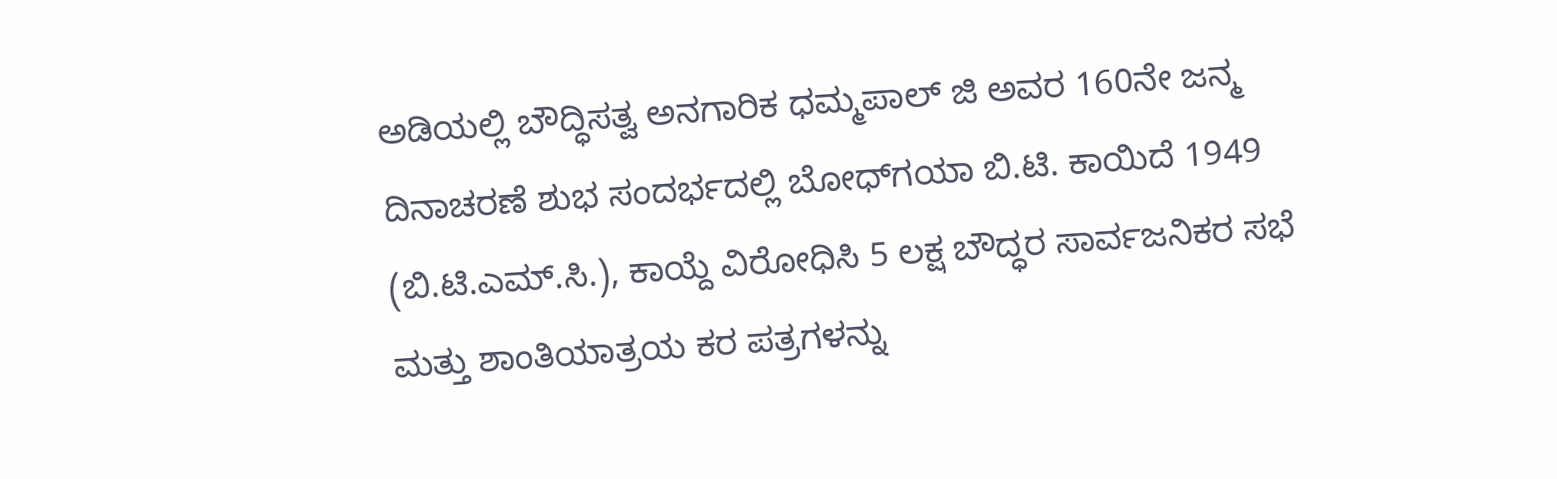ಅಡಿಯಲ್ಲಿ ಬೌದ್ಧಿಸತ್ವ ಅನಗಾರಿಕ ಧಮ್ಮಪಾಲ್ ಜಿ ಅವರ 160ನೇ ಜನ್ಮ ದಿನಾಚರಣೆ ಶುಭ ಸಂದರ್ಭದಲ್ಲಿ ಬೋಧ್‍ಗಯಾ ಬಿ.ಟಿ. ಕಾಯಿದೆ 1949 (ಬಿ.ಟಿ.ಎಮ್.ಸಿ.), ಕಾಯ್ದೆ ವಿರೋಧಿಸಿ 5 ಲಕ್ಷ ಬೌದ್ಧರ ಸಾರ್ವಜನಿಕರ ಸಭೆ ಮತ್ತು ಶಾಂತಿಯಾತ್ರಯ ಕರ ಪತ್ರಗಳನ್ನು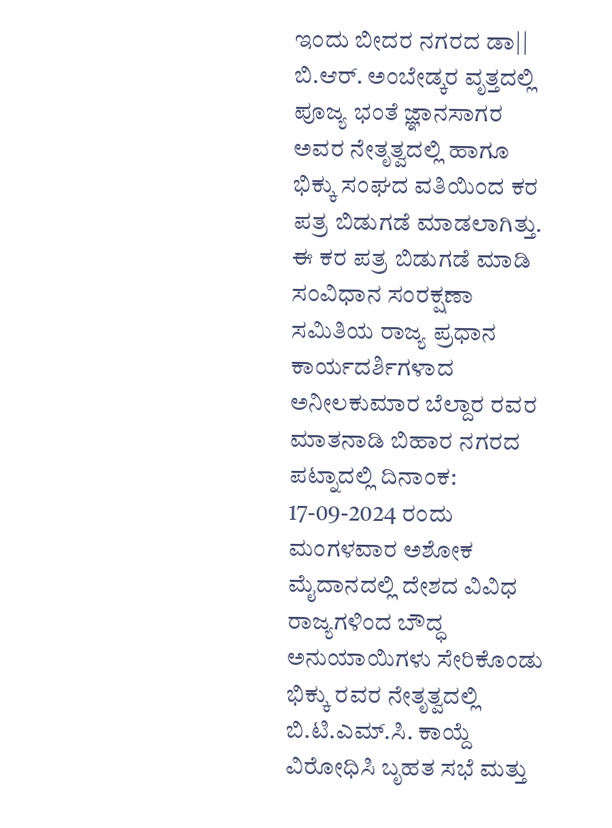ಇಂದು ಬೀದರ ನಗರದ ಡಾ|| ಬಿ.ಆರ್. ಅಂಬೇಡ್ಕರ ವೃತ್ತದಲ್ಲಿ ಪೂಜ್ಯ ಭಂತೆ ಜ್ಞಾನಸಾಗರ ಅವರ ನೇತೃತ್ವದಲ್ಲಿ ಹಾಗೂ ಭಿಕ್ಕು ಸಂಘದ ವತಿಯಿಂದ ಕರ ಪತ್ರ ಬಿಡುಗಡೆ ಮಾಡಲಾಗಿತ್ತು.
ಈ ಕರ ಪತ್ರ ಬಿಡುಗಡೆ ಮಾಡಿ ಸಂವಿಧಾನ ಸಂರಕ್ಷಣಾ ಸಮಿತಿಯ ರಾಜ್ಯ ಪ್ರಧಾನ ಕಾರ್ಯದರ್ಶಿಗಳಾದ ಅನೀಲಕುಮಾರ ಬೆಲ್ದಾರ ರವರ ಮಾತನಾಡಿ ಬಿಹಾರ ನಗರದ ಪಟ್ನಾದಲ್ಲಿ ದಿನಾಂಕ: 17-09-2024 ರಂದು ಮಂಗಳವಾರ ಅಶೋಕ ಮೈದಾನದಲ್ಲಿ ದೇಶದ ವಿವಿಧ ರಾಜ್ಯಗಳಿಂದ ಬೌದ್ಧ ಅನುಯಾಯಿಗಳು ಸೇರಿಕೊಂಡು ಭಿಕ್ಕು ರವರ ನೇತೃತ್ವದಲ್ಲಿ ಬಿ.ಟಿ.ಎಮ್.ಸಿ. ಕಾಯ್ದೆ ವಿರೋಧಿಸಿ ಬೃಹತ ಸಭೆ ಮತ್ತು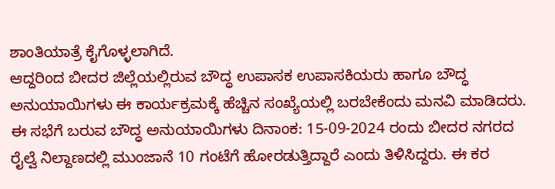ಶಾಂತಿಯಾತ್ರೆ ಕೈಗೊಳ್ಳಲಾಗಿದೆ.
ಆದ್ದರಿಂದ ಬೀದರ ಜಿಲ್ಲೆಯಲ್ಲಿರುವ ಬೌದ್ಧ ಉಪಾಸಕ ಉಪಾಸಕಿಯರು ಹಾಗೂ ಬೌದ್ಧ ಅನುಯಾಯಿಗಳು ಈ ಕಾರ್ಯಕ್ರಮಕ್ಕೆ ಹೆಚ್ಚಿನ ಸಂಖ್ಯೆಯಲ್ಲಿ ಬರಬೇಕೆಂದು ಮನವಿ ಮಾಡಿದರು. ಈ ಸಭೆಗೆ ಬರುವ ಬೌದ್ಧ ಅನುಯಾಯಿಗಳು ದಿನಾಂಕ: 15-09-2024 ರಂದು ಬೀದರ ನಗರದ ರೈಲ್ವೆ ನಿಲ್ದಾಣದಲ್ಲಿ ಮುಂಜಾನೆ 10 ಗಂಟೆಗೆ ಹೋರಡುತ್ತಿದ್ದಾರೆ ಎಂದು ತಿಳಿಸಿದ್ದರು. ಈ ಕರ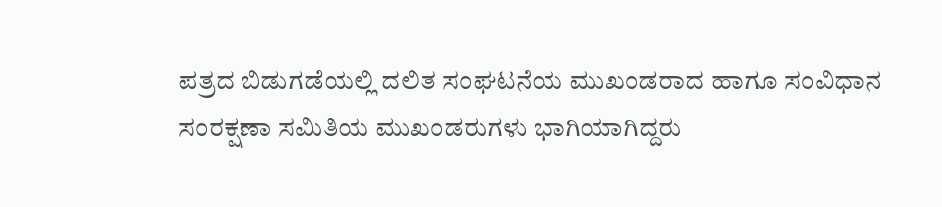ಪತ್ರದ ಬಿಡುಗಡೆಯಲ್ಲಿ ದಲಿತ ಸಂಘಟನೆಯ ಮುಖಂಡರಾದ ಹಾಗೂ ಸಂವಿಧಾನ ಸಂರಕ್ಷಣಾ ಸಮಿತಿಯ ಮುಖಂಡರುಗಳು ಭಾಗಿಯಾಗಿದ್ದರು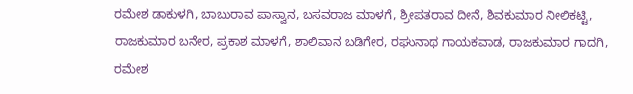ರಮೇಶ ಡಾಕುಳಗಿ, ಬಾಬುರಾವ ಪಾಸ್ವಾನ, ಬಸವರಾಜ ಮಾಳಗೆ, ಶ್ರೀಪತರಾವ ದೀನೆ, ಶಿವಕುಮಾರ ನೀಲಿಕಟ್ಟಿ, ರಾಜಕುಮಾರ ಬನೇರ, ಪ್ರಕಾಶ ಮಾಳಗೆ, ಶಾಲಿವಾನ ಬಡಿಗೇರ, ರಘುನಾಥ ಗಾಯಕವಾಡ, ರಾಜಕುಮಾರ ಗಾದಗಿ, ರಮೇಶ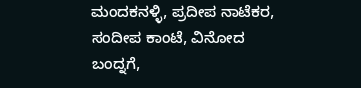ಮಂದಕನಳ್ಳಿ, ಪ್ರದೀಪ ನಾಟೆಕರ, ಸಂದೀಪ ಕಾಂಟೆ, ವಿನೋದ ಬಂದ್ನಗೆ,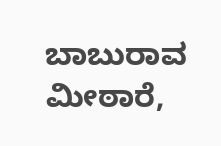ಬಾಬುರಾವ ಮೀಠಾರೆ,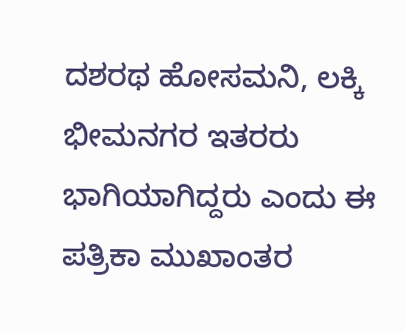ದಶರಥ ಹೋಸಮನಿ, ಲಕ್ಕಿ ಭೀಮನಗರ ಇತರರು ಭಾಗಿಯಾಗಿದ್ದರು ಎಂದು ಈ ಪತ್ರಿಕಾ ಮುಖಾಂತರ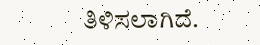ತಿಳಿಸಲಾಗಿದೆ.